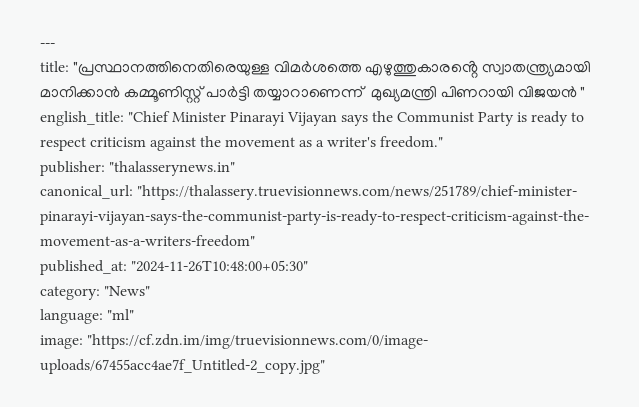---
title: "പ്രസ്ഥാനത്തിനെതിരെയുള്ള വിമർശത്തെ എഴുത്തുകാരൻ്റെ സ്വാതന്ത്ര്യമായി മാനിക്കാൻ കമ്മൂണിസ്റ്റ് പാർട്ടി തയ്യാറാണെന്ന്  മുഖ്യമന്ത്രി പിണറായി വിജയൻ "
english_title: "Chief Minister Pinarayi Vijayan says the Communist Party is ready to respect criticism against the movement as a writer's freedom."
publisher: "thalasserynews.in"
canonical_url: "https://thalassery.truevisionnews.com/news/251789/chief-minister-pinarayi-vijayan-says-the-communist-party-is-ready-to-respect-criticism-against-the-movement-as-a-writers-freedom"
published_at: "2024-11-26T10:48:00+05:30"
category: "News"
language: "ml"
image: "https://cf.zdn.im/img/truevisionnews.com/0/image-uploads/67455acc4ae7f_Untitled-2_copy.jpg"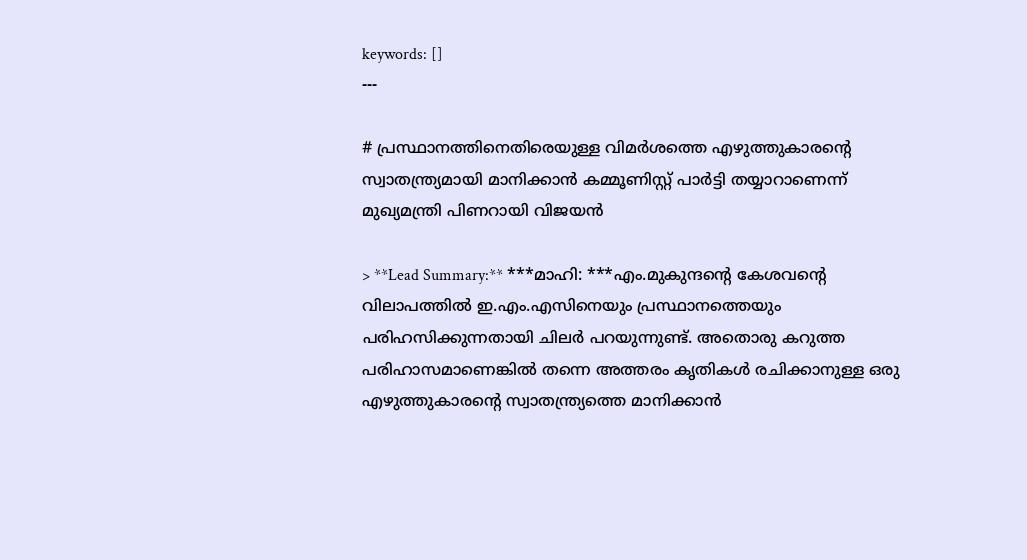keywords: []
---

# പ്രസ്ഥാനത്തിനെതിരെയുള്ള വിമർശത്തെ എഴുത്തുകാരൻ്റെ സ്വാതന്ത്ര്യമായി മാനിക്കാൻ കമ്മൂണിസ്റ്റ് പാർട്ടി തയ്യാറാണെന്ന്  മുഖ്യമന്ത്രി പിണറായി വിജയൻ

> **Lead Summary:** ***മാഹി: ***എം.മുകുന്ദൻ്റെ കേശവൻ്റെ വിലാപത്തിൽ ഇ.എം.എസിനെയും പ്രസ്ഥാനത്തെയും പരിഹസിക്കുന്നതായി ചിലർ പറയുന്നുണ്ട്. അതൊരു കറുത്ത പരിഹാസമാണെങ്കിൽ തന്നെ അത്തരം കൃതികൾ രചിക്കാനുള്ള ഒരു എഴുത്തുകാരൻ്റെ സ്വാതന്ത്ര്യത്തെ മാനിക്കാൻ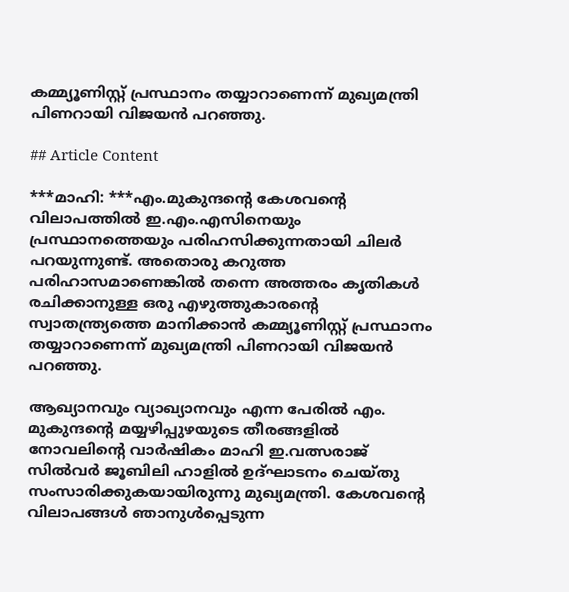കമ്മ്യൂണിസ്റ്റ് പ്രസ്ഥാനം തയ്യാറാണെന്ന് മുഖ്യമന്ത്രി പിണറായി വിജയൻ പറഞ്ഞു.

## Article Content

***മാഹി: ***എം.മുകുന്ദൻ്റെ കേശവൻ്റെ വിലാപത്തിൽ ഇ.എം.എസിനെയും പ്രസ്ഥാനത്തെയും പരിഹസിക്കുന്നതായി ചിലർ പറയുന്നുണ്ട്. അതൊരു കറുത്ത പരിഹാസമാണെങ്കിൽ തന്നെ അത്തരം കൃതികൾ രചിക്കാനുള്ള ഒരു എഴുത്തുകാരൻ്റെ സ്വാതന്ത്ര്യത്തെ മാനിക്കാൻ കമ്മ്യൂണിസ്റ്റ് പ്രസ്ഥാനം തയ്യാറാണെന്ന് മുഖ്യമന്ത്രി പിണറായി വിജയൻ പറഞ്ഞു.

ആഖ്യാനവും വ്യാഖ്യാനവും എന്ന പേരിൽ എം. മുകുന്ദന്റെ മയ്യഴിപ്പുഴയുടെ തീരങ്ങളില്‍ നോവലിൻ്റെ വാര്‍ഷികം മാഹി ഇ.വത്സരാജ് സിൽവർ ജൂബിലി ഹാളിൽ ഉദ്ഘാടനം ചെയ്തു സംസാരിക്കുകയായിരുന്നു മുഖ്യമന്ത്രി. കേശവൻ്റെ വിലാപങ്ങൾ ഞാനുൾപ്പെടുന്ന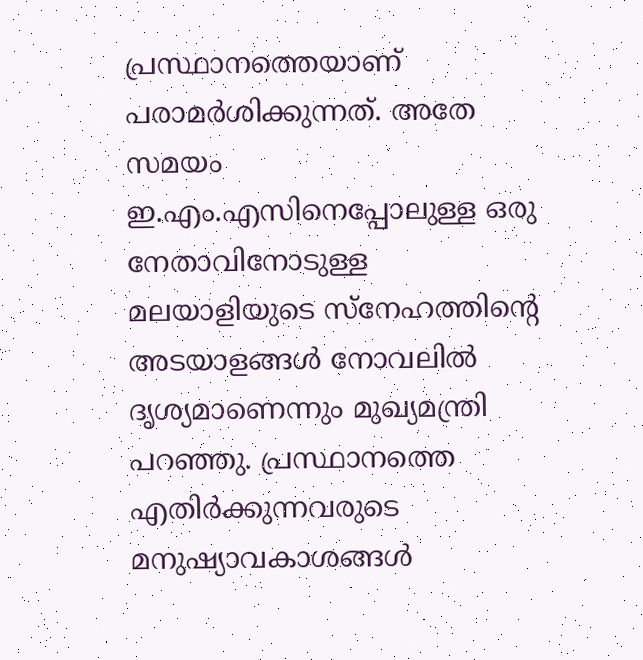പ്രസ്ഥാനത്തെയാണ് പരാമർശിക്കുന്നത്. അതേ സമയം ഇ.എം.എസിനെപ്പോലുള്ള ഒരു നേതാവിനോടുള്ള മലയാളിയുടെ സ്നേഹത്തിൻ്റെ അടയാളങ്ങൾ നോവലിൽ ദൃശ്യമാണെന്നും മുഖ്യമന്ത്രി പറഞ്ഞു. പ്രസ്ഥാനത്തെ എതിർക്കുന്നവരുടെ മനുഷ്യാവകാശങ്ങൾ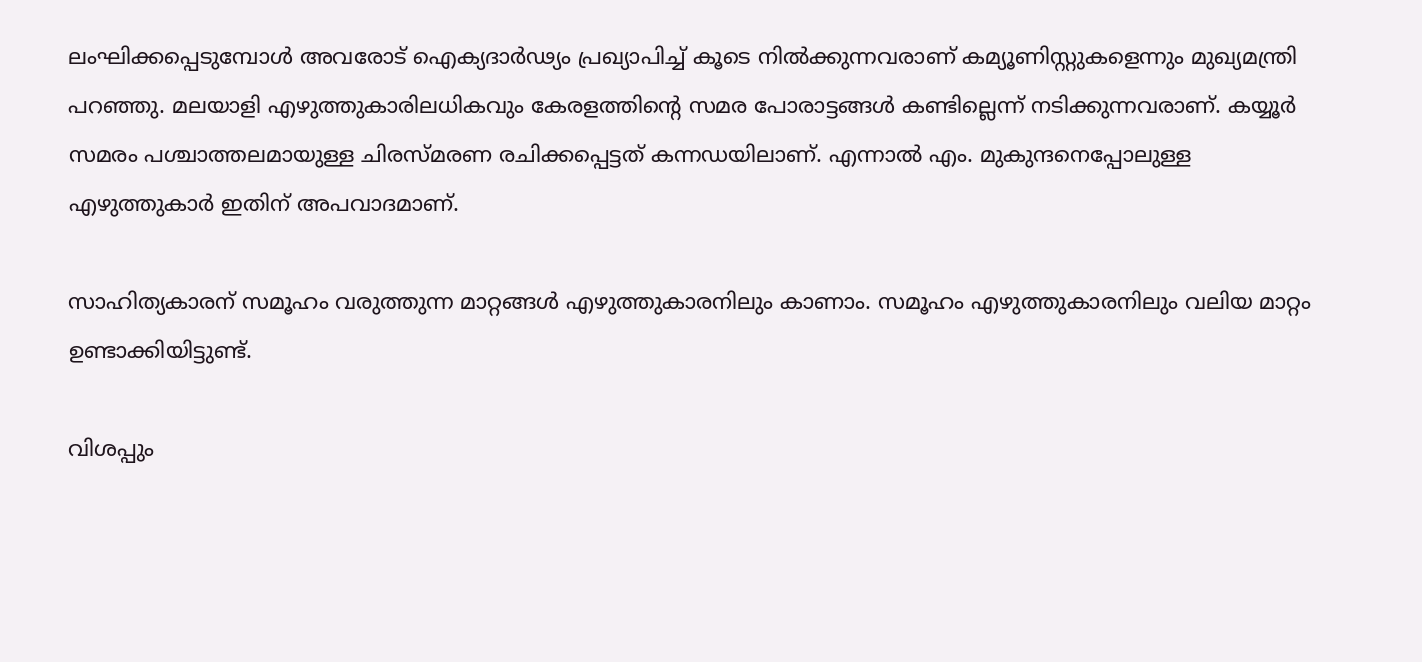ലംഘിക്കപ്പെടുമ്പോൾ അവരോട് ഐക്യദാർഢ്യം പ്രഖ്യാപിച്ച് കൂടെ നിൽക്കുന്നവരാണ് കമ്യൂണിസ്റ്റുകളെന്നും മുഖ്യമന്ത്രി പറഞ്ഞു. മലയാളി എഴുത്തുകാരിലധികവും കേരളത്തിൻ്റെ സമര പോരാട്ടങ്ങൾ കണ്ടില്ലെന്ന് നടിക്കുന്നവരാണ്. കയ്യൂർ സമരം പശ്ചാത്തലമായുള്ള ചിരസ്മരണ രചിക്കപ്പെട്ടത് കന്നഡയിലാണ്. എന്നാൽ എം. മുകുന്ദനെപ്പോലുള്ള എഴുത്തുകാർ ഇതിന് അപവാദമാണ്.

സാഹിത്യകാരന് സമൂഹം വരുത്തുന്ന മാറ്റങ്ങൾ എഴുത്തുകാരനിലും കാണാം. സമൂഹം എഴുത്തുകാരനിലും വലിയ മാറ്റം ഉണ്ടാക്കിയിട്ടുണ്ട്.

വിശപ്പും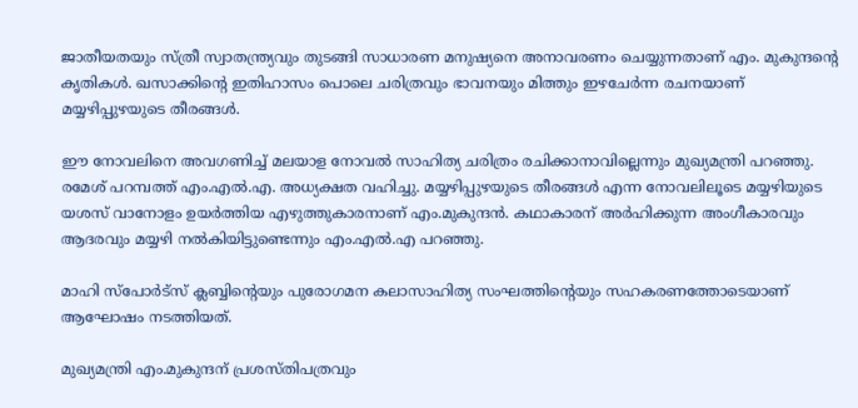ജാതീയതയും സ്ത്രീ സ്വാതന്ത്ര്യവും തുടങ്ങി സാധാരണ മനുഷ്യനെ അനാവരണം ചെയ്യുന്നതാണ് എം. മുകുന്ദൻ്റെ കൃതികൾ. ഖസാക്കിൻ്റെ ഇതിഹാസം പൊലെ ചരിത്രവും ഭാവനയും മിത്തും ഇഴചേർന്ന രചനയാണ് മയ്യഴിപ്പുഴയുടെ തീരങ്ങൾ.

ഈ നോവലിനെ അവഗണിച്ച് മലയാള നോവൽ സാഹിത്യ ചരിത്രം രചിക്കാനാവില്ലെന്നും മുഖ്യമന്ത്രി പറഞ്ഞു. രമേശ് പറമ്പത്ത് എം.എൽ.എ. അധ്യക്ഷത വഹിച്ചു. മയ്യഴിപ്പുഴയുടെ തീരങ്ങൾ എന്ന നോവലിലൂടെ മയ്യഴിയുടെ യശസ് വാനോളം ഉയർത്തിയ എഴുത്തുകാരനാണ് എം.മുകുന്ദൻ. കഥാകാരന് അർഹിക്കുന്ന അംഗീകാരവും ആദരവും മയ്യഴി നൽകിയിട്ടുണ്ടെന്നും എം.എൽ.എ പറഞ്ഞു.

മാഹി സ്പോർട്സ് ക്ലബ്ബിൻ്റെയും പുരോഗമന കലാസാഹിത്യ സംഘത്തിൻ്റെയും സഹകരണത്തോടെയാണ് ആഘോഷം നടത്തിയത്.

മുഖ്യമന്ത്രി എം.മുകുന്ദന് പ്രശസ്തിപത്രവും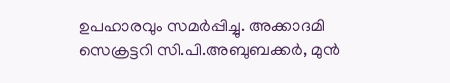ഉപഹാരവും സമർപ്പിച്ചു. അക്കാദമി സെക്രട്ടറി സി.പി.അബുബക്കർ, മുൻ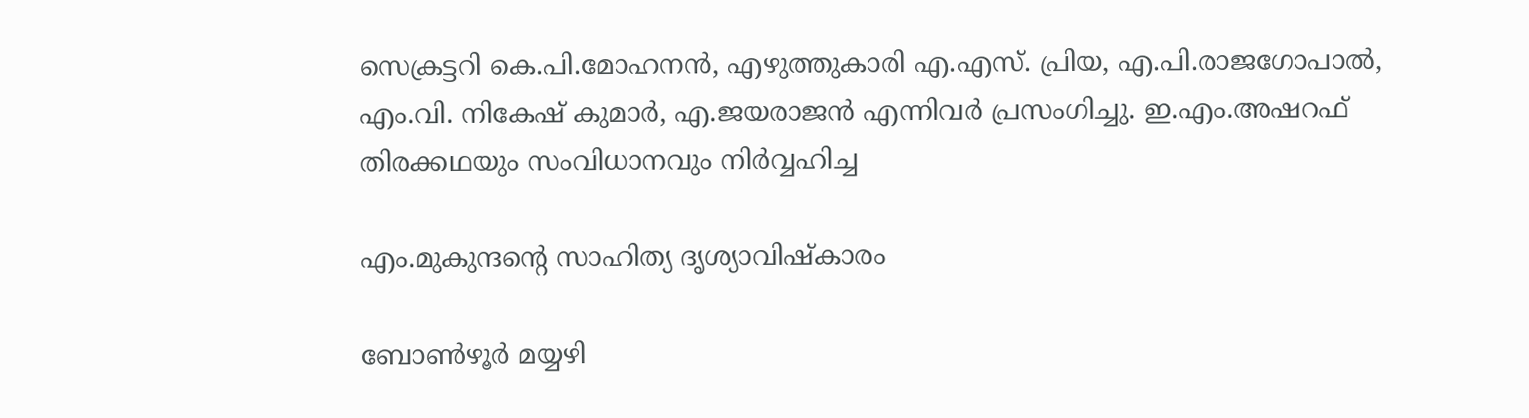സെക്രട്ടറി കെ.പി.മോഹനൻ, എഴുത്തുകാരി എ.എസ്. പ്രിയ, എ.പി.രാജഗോപാൽ, എം.വി. നികേഷ് കുമാർ, എ.ജയരാജൻ എന്നിവർ പ്രസംഗിച്ചു. ഇ.എം.അഷറഫ് തിരക്കഥയും സംവിധാനവും നിർവ്വഹിച്ച

എം.മുകുന്ദൻ്റെ സാഹിത്യ ദൃശ്യാവിഷ്കാരം

ബോൺഴൂർ മയ്യഴി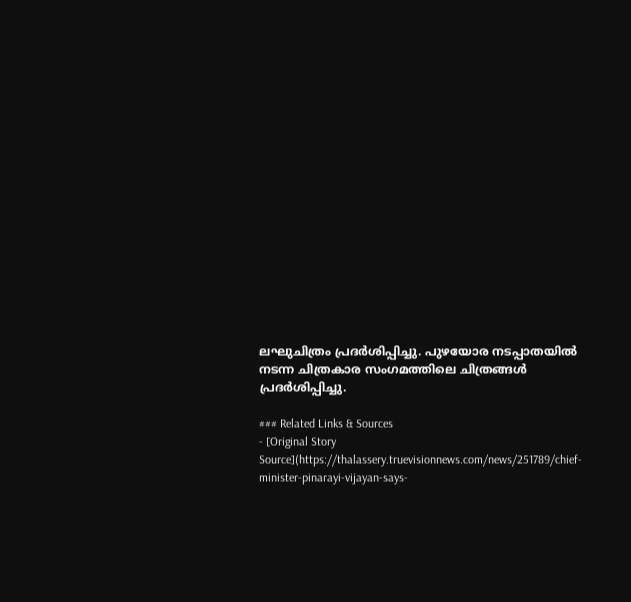ലഘുചിത്രം പ്രദർശിപ്പിച്ചു. പുഴയോര നടപ്പാതയിൽ നടന്ന ചിത്രകാര സംഗമത്തിലെ ചിത്രങ്ങൾ പ്രദർശിപ്പിച്ചു.

### Related Links & Sources
- [Original Story Source](https://thalassery.truevisionnews.com/news/251789/chief-minister-pinarayi-vijayan-says-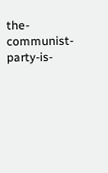the-communist-party-is-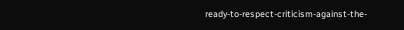ready-to-respect-criticism-against-the-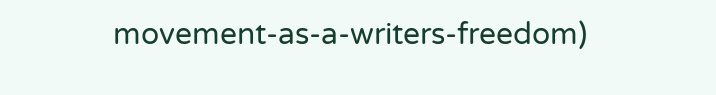movement-as-a-writers-freedom)